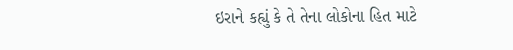ઇરાને કહ્યું કે તે તેના લોકોના હિત માટે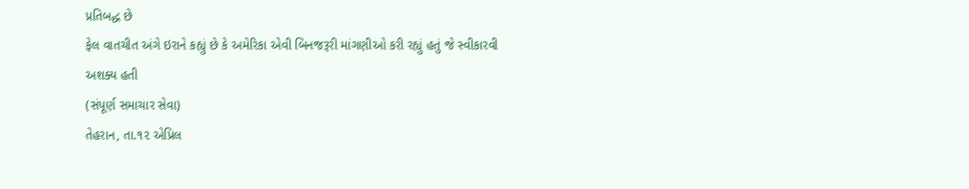પ્રતિબદ્ધ છે
ફેલ વાતચીત અંગે ઇરાને કહ્યું છે કે અમેરિકા એવી બિનજરૂરી માંગણીઓ કરી રહ્યું હતું જે સ્વીકારવી અશક્ય હતી
(સંપૂર્ણ સમાચાર સેવા)
તેહરાન, તા.૧૨ એપ્રિલ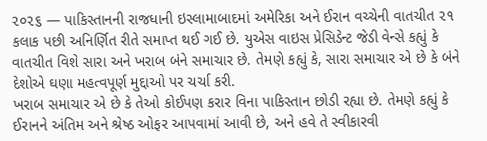૨૦૨૬ — પાકિસ્તાનની રાજધાની ઇસ્લામાબાદમાં અમેરિકા અને ઈરાન વચ્ચેની વાતચીત ૨૧ કલાક પછી અનિર્ણિત રીતે સમાપ્ત થઈ ગઈ છે. યુએસ વાઇસ પ્રેસિડેન્ટ જેડી વેન્સે કહ્યું કે વાતચીત વિશે સારા અને ખરાબ બંને સમાચાર છે. તેમણે કહ્યું કે, સારા સમાચાર એ છે કે બંને દેશોએ ઘણા મહત્વપૂર્ણ મુદ્દાઓ પર ચર્ચા કરી.
ખરાબ સમાચાર એ છે કે તેઓ કોઈપણ કરાર વિના પાકિસ્તાન છોડી રહ્યા છે. તેમણે કહ્યું કે ઈરાનને અંતિમ અને શ્રેષ્ઠ ઓફર આપવામાં આવી છે, અને હવે તે સ્વીકારવી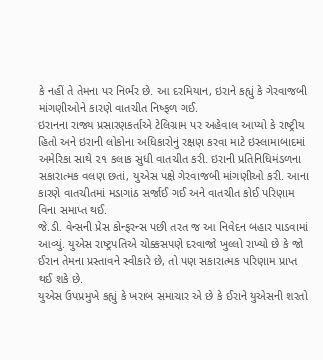કે નહીં તે તેમના પર નિર્ભર છે. આ દરમિયાન, ઇરાને કહ્યું કે ગેરવાજબી માંગણીઓને કારણે વાતચીત નિષ્ફળ ગઈ.
ઇરાનના રાજ્ય પ્રસારણકર્તાએ ટેલિગ્રામ પર અહેવાલ આપ્યો કે રાષ્ટ્રીય હિતો અને ઇરાની લોકોના અધિકારોનું રક્ષણ કરવા માટે ઇસ્લામાબાદમાં અમેરિકા સાથે ૨૧ કલાક સુધી વાતચીત કરી. ઇરાની પ્રતિનિધિમંડળના સકારાત્મક વલણ છતાં, યુએસ પક્ષે ગેરવાજબી માંગણીઓ કરી. આના કારણે વાતચીતમાં મડાગાંઠ સર્જાઈ ગઈ અને વાતચીત કોઈ પરિણામ વિના સમાપ્ત થઈ.
જે.ડી. વેન્સની પ્રેસ કોન્ફરન્સ પછી તરત જ આ નિવેદન બહાર પાડવામાં આવ્યું. યુએસ રાષ્ટ્રપતિએ ચોક્કસપણે દરવાજો ખુલ્લો રાખ્યો છે કે જો ઈરાન તેમના પ્રસ્તાવને સ્વીકારે છે, તો પણ સકારાત્મક પરિણામ પ્રાપ્ત થઈ શકે છે.
યુએસ ઉપપ્રમુખે કહ્યું કે ખરાબ સમાચાર એ છે કે ઈરાને યુએસની શરતો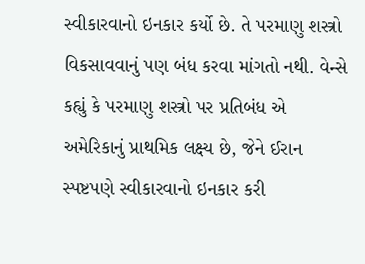સ્વીકારવાનો ઇનકાર કર્યો છે. તે પરમાણુ શસ્ત્રો વિકસાવવાનું પણ બંધ કરવા માંગતો નથી. વેન્સે કહ્યું કે પરમાણુ શસ્ત્રો પર પ્રતિબંધ એ અમેરિકાનું પ્રાથમિક લક્ષ્ય છે, જેને ઈરાન સ્પષ્ટપણે સ્વીકારવાનો ઇનકાર કરી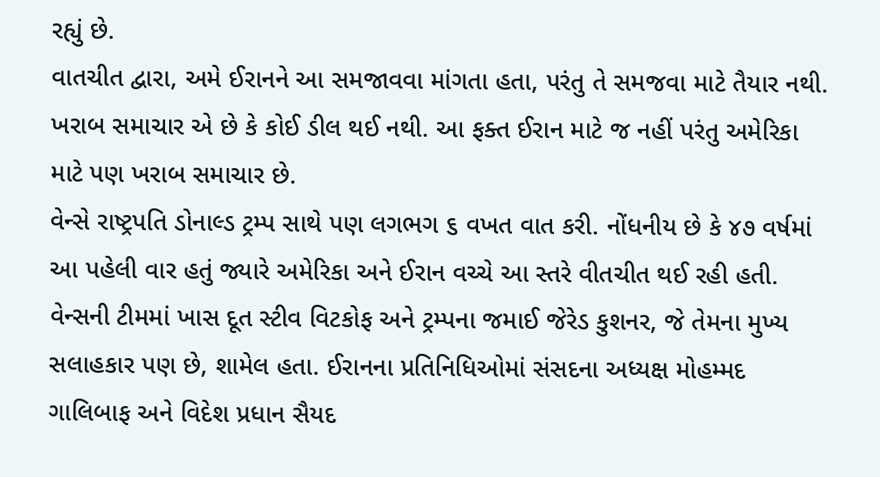રહ્યું છે.
વાતચીત દ્વારા, અમે ઈરાનને આ સમજાવવા માંગતા હતા, પરંતુ તે સમજવા માટે તૈયાર નથી. ખરાબ સમાચાર એ છે કે કોઈ ડીલ થઈ નથી. આ ફક્ત ઈરાન માટે જ નહીં પરંતુ અમેરિકા માટે પણ ખરાબ સમાચાર છે.
વેન્સે રાષ્ટ્રપતિ ડોનાલ્ડ ટ્રમ્પ સાથે પણ લગભગ ૬ વખત વાત કરી. નોંધનીય છે કે ૪૭ વર્ષમાં આ પહેલી વાર હતું જ્યારે અમેરિકા અને ઈરાન વચ્ચે આ સ્તરે વીતચીત થઈ રહી હતી. વેન્સની ટીમમાં ખાસ દૂત સ્ટીવ વિટકોફ અને ટ્રમ્પના જમાઈ જેરેડ કુશનર, જે તેમના મુખ્ય સલાહકાર પણ છે, શામેલ હતા. ઈરાનના પ્રતિનિધિઓમાં સંસદના અધ્યક્ષ મોહમ્મદ ગાલિબાફ અને વિદેશ પ્રધાન સૈયદ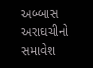અબ્બાસ અરાઘચીનો સમાવેશ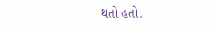થતો હતો.